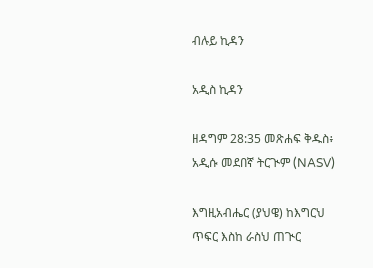ብሉይ ኪዳን

አዲስ ኪዳን

ዘዳግም 28:35 መጽሐፍ ቅዱስ፥ አዲሱ መደበኛ ትርጒም (NASV)

እግዚአብሔር (ያህዌ) ከእግርህ ጥፍር እስከ ራስህ ጠጒር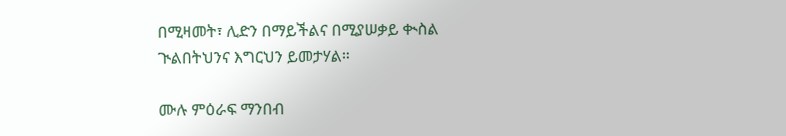በሚዛመት፣ ሊድን በማይችልና በሚያሠቃይ ቊስል ጒልበትህንና እግርህን ይመታሃል።

ሙሉ ምዕራፍ ማንበብ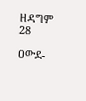ዘዳግም 28

ዐውደ-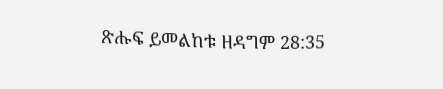ጽሑፍ ይመልከቱ ዘዳግም 28:35